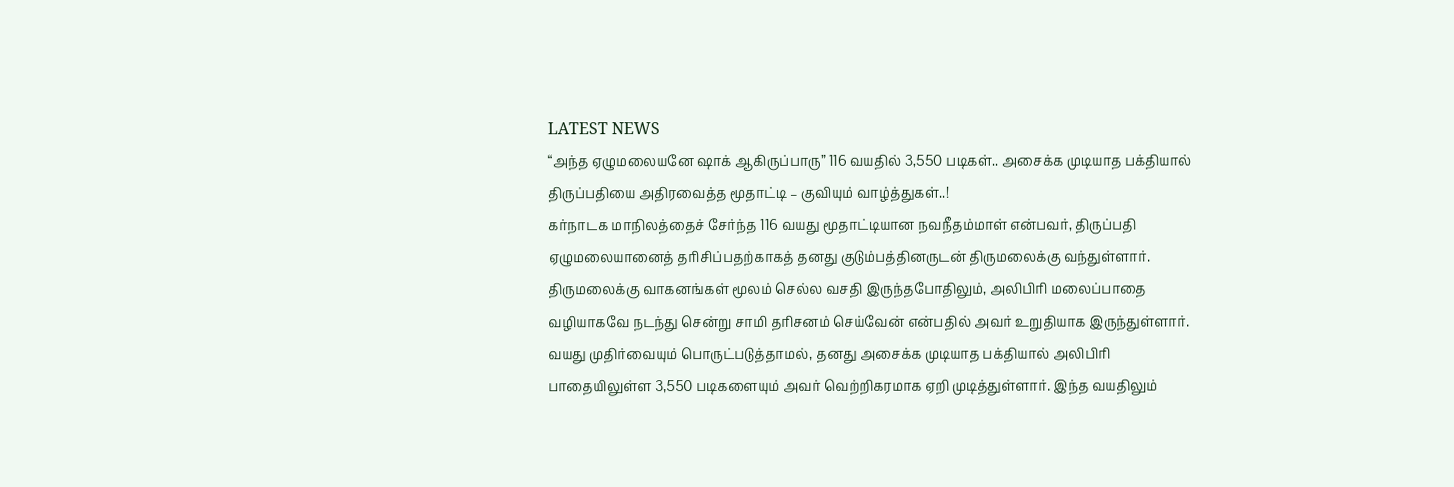LATEST NEWS
“அந்த ஏழுமலையனே ஷாக் ஆகிருப்பாரு” 116 வயதில் 3,550 படிகள்.. அசைக்க முடியாத பக்தியால் திருப்பதியை அதிரவைத்த மூதாட்டி – குவியும் வாழ்த்துகள்..!
கர்நாடக மாநிலத்தைச் சேர்ந்த 116 வயது மூதாட்டியான நவநீதம்மாள் என்பவர், திருப்பதி ஏழுமலையானைத் தரிசிப்பதற்காகத் தனது குடும்பத்தினருடன் திருமலைக்கு வந்துள்ளார். திருமலைக்கு வாகனங்கள் மூலம் செல்ல வசதி இருந்தபோதிலும், அலிபிரி மலைப்பாதை வழியாகவே நடந்து சென்று சாமி தரிசனம் செய்வேன் என்பதில் அவர் உறுதியாக இருந்துள்ளார். வயது முதிர்வையும் பொருட்படுத்தாமல், தனது அசைக்க முடியாத பக்தியால் அலிபிரி பாதையிலுள்ள 3,550 படிகளையும் அவர் வெற்றிகரமாக ஏறி முடித்துள்ளார். இந்த வயதிலும்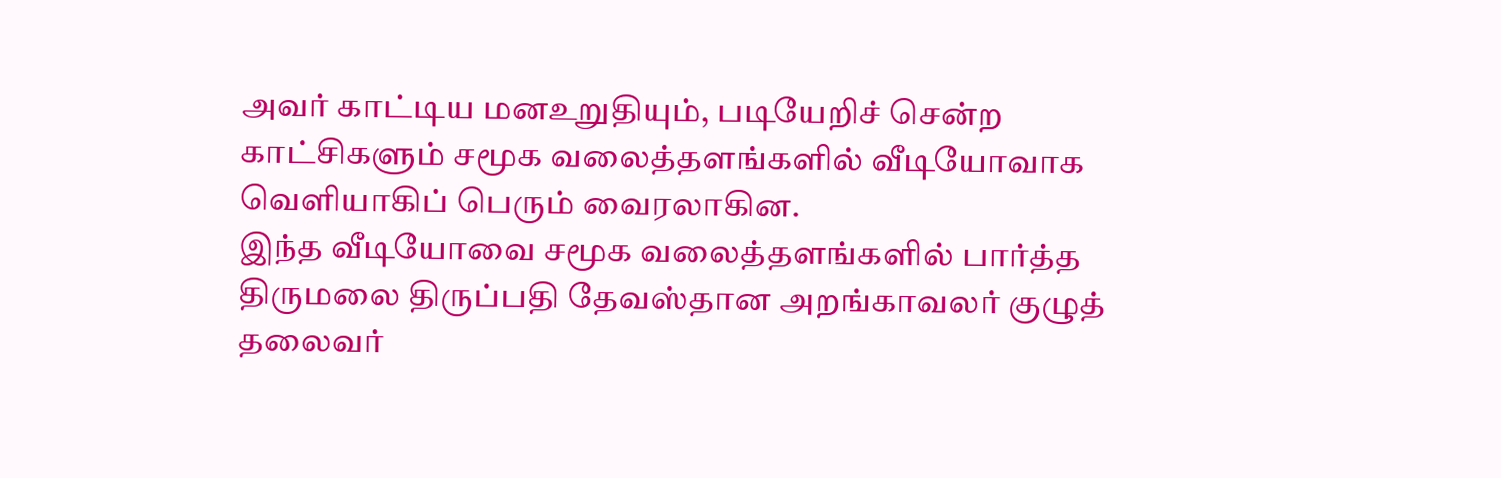அவர் காட்டிய மனஉறுதியும், படியேறிச் சென்ற காட்சிகளும் சமூக வலைத்தளங்களில் வீடியோவாக வெளியாகிப் பெரும் வைரலாகின.
இந்த வீடியோவை சமூக வலைத்தளங்களில் பார்த்த திருமலை திருப்பதி தேவஸ்தான அறங்காவலர் குழுத் தலைவர்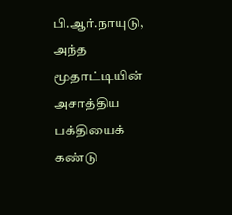பி.ஆர்.நாயுடு, அந்த மூதாட்டியின் அசாத்திய பக்தியைக் கண்டு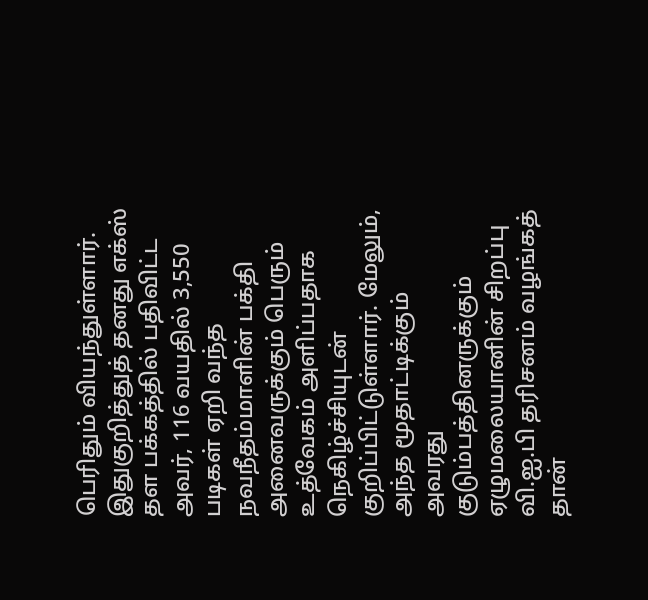பெரிதும் வியந்துள்ளார். இதுகுறித்துத் தனது எக்ஸ் தள பக்கத்தில் பதிவிட்ட அவர், 116 வயதில் 3,550 படிகள் ஏறி வந்த நவநீதம்மாளின் பக்தி அனைவருக்கும் பெரும் உத்வேகம் அளிப்பதாக நெகிழ்ச்சியுடன் குறிப்பிட்டுள்ளார். மேலும், அந்த மூதாட்டிக்கும் அவரது குடும்பத்தினருக்கும் ஏழுமலையானின் சிறப்பு வி.ஐ.பி தரிசனம் வழங்கத் தான்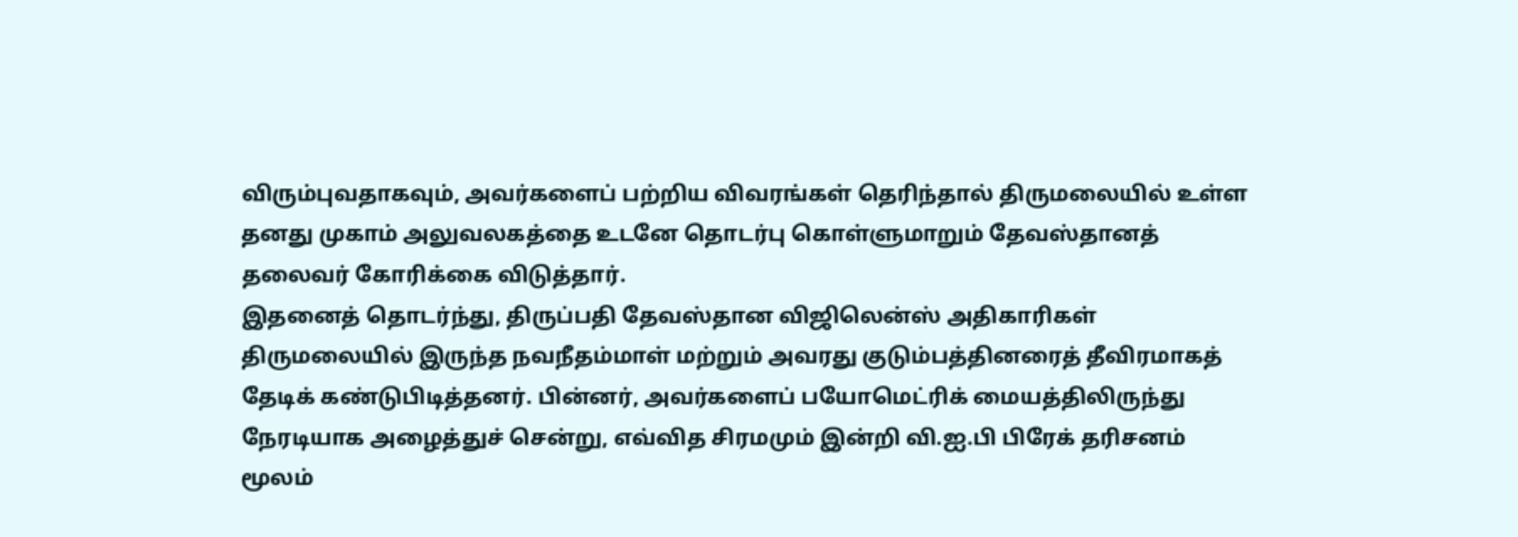விரும்புவதாகவும், அவர்களைப் பற்றிய விவரங்கள் தெரிந்தால் திருமலையில் உள்ள தனது முகாம் அலுவலகத்தை உடனே தொடர்பு கொள்ளுமாறும் தேவஸ்தானத் தலைவர் கோரிக்கை விடுத்தார்.
இதனைத் தொடர்ந்து, திருப்பதி தேவஸ்தான விஜிலென்ஸ் அதிகாரிகள் திருமலையில் இருந்த நவநீதம்மாள் மற்றும் அவரது குடும்பத்தினரைத் தீவிரமாகத் தேடிக் கண்டுபிடித்தனர். பின்னர், அவர்களைப் பயோமெட்ரிக் மையத்திலிருந்து நேரடியாக அழைத்துச் சென்று, எவ்வித சிரமமும் இன்றி வி.ஐ.பி பிரேக் தரிசனம் மூலம்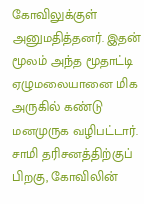கோவிலுக்குள் அனுமதித்தனர். இதன் மூலம் அந்த மூதாட்டி ஏழுமலையானை மிக அருகில் கண்டு மனமுருக வழிபட்டார். சாமி தரிசனத்திற்குப் பிறகு, கோவிலின்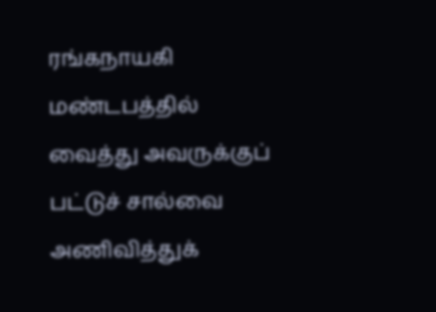ரங்கநாயகி மண்டபத்தில் வைத்து அவருக்குப் பட்டுச் சால்வை அணிவித்துக்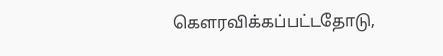கௌரவிக்கப்பட்டதோடு,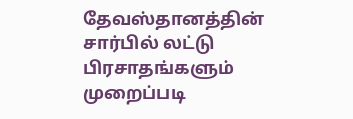தேவஸ்தானத்தின் சார்பில் லட்டு பிரசாதங்களும் முறைப்படி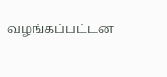வழங்கப்பட்டன